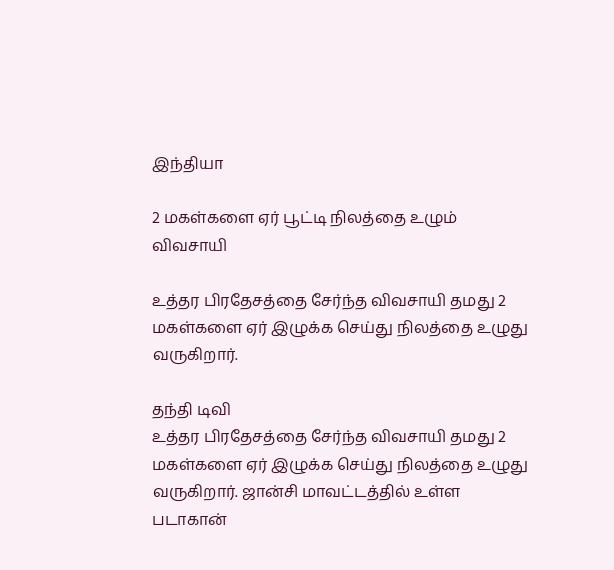இந்தியா

2 மகள்களை ஏர் பூட்டி நிலத்தை உழும் விவசாயி

உத்தர பிரதேசத்தை சேர்ந்த விவசாயி தமது 2 மகள்களை ஏர் இழுக்க செய்து நிலத்தை உழுது வருகிறார்.

தந்தி டிவி
உத்தர பிரதேசத்தை சேர்ந்த விவசாயி தமது 2 மகள்களை ஏர் இழுக்க செய்து நிலத்தை உழுது வருகிறார். ஜான்சி மாவட்டத்தில் உள்ள படாகான்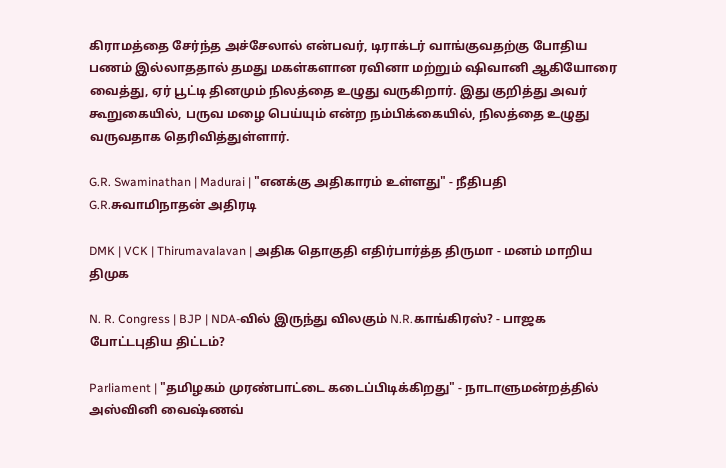கிராமத்தை சேர்ந்த அச்சேலால் என்பவர், டிராக்டர் வாங்குவதற்கு போதிய பணம் இல்லாததால் தமது மகள்களான ரவினா மற்றும் ஷிவானி ஆகியோரை வைத்து, ஏர் பூட்டி தினமும் நிலத்தை உழுது வருகிறார். இது குறித்து அவர் கூறுகையில், பருவ மழை பெய்யும் என்ற நம்பிக்கையில், நிலத்தை உழுது வருவதாக தெரிவித்துள்ளார்.

G.R. Swaminathan | Madurai | "எனக்கு அதிகாரம் உள்ளது" - நீதிபதி G.R.சுவாமிநாதன் அதிரடி

DMK | VCK | Thirumavalavan | அதிக தொகுதி எதிர்பார்த்த திருமா - மனம் மாறிய திமுக

N. R. Congress | BJP | NDA-வில் இருந்து விலகும் N.R.காங்கிரஸ்? - பாஜக போட்டபுதிய திட்டம்?

Parliament | "தமிழகம் முரண்பாட்டை கடைப்பிடிக்கிறது" - நாடாளுமன்றத்தில் அஸ்வினி வைஷ்ணவ்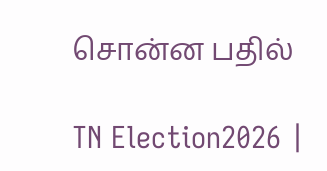சொன்ன பதில்

TN Election2026 |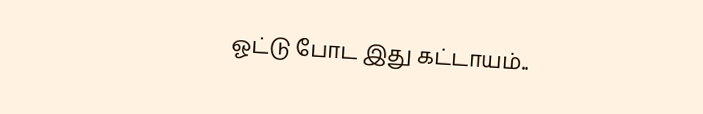ஓட்டு போட இது கட்டாயம்..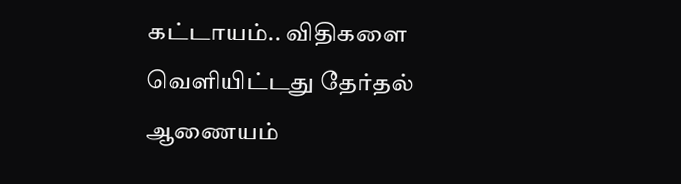கட்டாயம்.. விதிகளை வெளியிட்டது தேர்தல் ஆணையம்